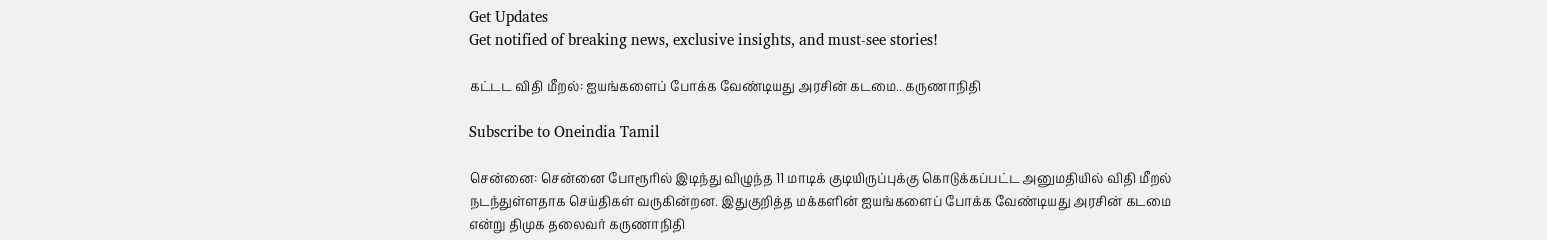Get Updates
Get notified of breaking news, exclusive insights, and must-see stories!

கட்டட விதி மீறல்: ஐயங்களைப் போக்க வேண்டியது அரசின் கடமை.. கருணாநிதி

Subscribe to Oneindia Tamil

சென்னை: சென்னை போரூரில் இடிந்து விழுந்த 11 மாடிக் குடியிருப்புக்கு கொடுக்கப்பட்ட அனுமதியில் விதி மீறல் நடந்துள்ளதாக செய்திகள் வருகின்றன. இதுகுறித்த மக்களின் ஐயங்களைப் போக்க வேண்டியது அரசின் கடமை என்று திமுக தலைவர் கருணாநிதி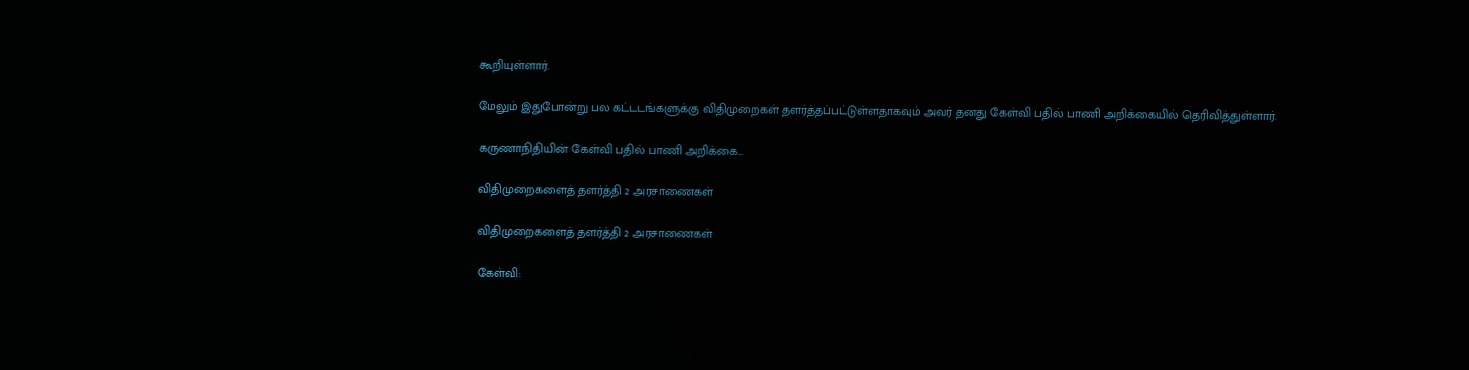கூறியுள்ளார்.

மேலும் இதுபோன்று பல கட்டடங்களுக்கு விதிமுறைகள் தளர்த்தப்பட்டுள்ளதாகவும் அவர் தனது கேள்வி பதில் பாணி அறிக்கையில் தெரிவித்துள்ளார்.

கருணாநிதியின் கேள்வி பதில் பாணி அறிக்கை...

விதிமுறைகளைத் தளர்த்தி 2 அரசாணைகள்

விதிமுறைகளைத் தளர்த்தி 2 அரசாணைகள்

கேள்வி: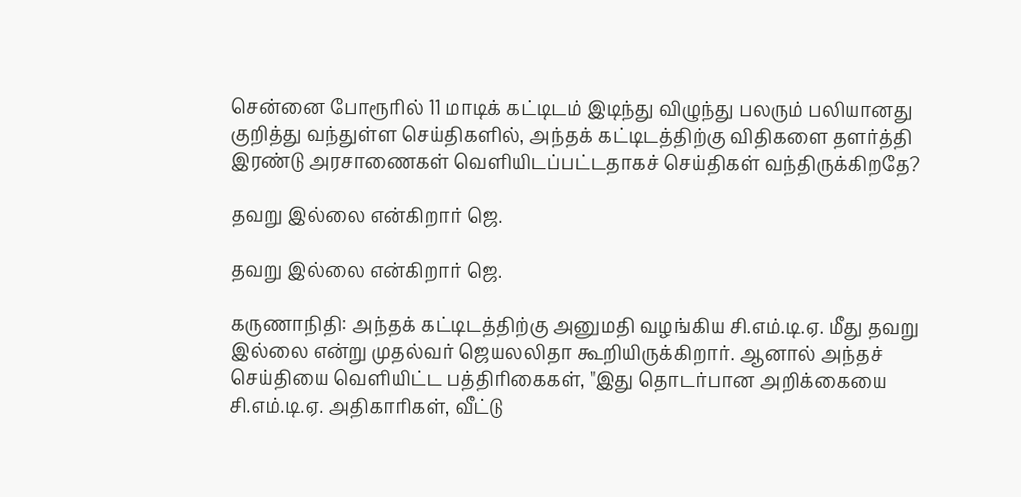சென்னை போரூரில் 11 மாடிக் கட்டிடம் இடிந்து விழுந்து பலரும் பலியானது குறித்து வந்துள்ள செய்திகளில், அந்தக் கட்டிடத்திற்கு விதிகளை தளர்த்தி இரண்டு அரசாணைகள் வெளியிடப்பட்டதாகச் செய்திகள் வந்திருக்கிறதே?

தவறு இல்லை என்கிறார் ஜெ.

தவறு இல்லை என்கிறார் ஜெ.

கருணாநிதி: அந்தக் கட்டிடத்திற்கு அனுமதி வழங்கிய சி.எம்.டி.ஏ. மீது தவறு இல்லை என்று முதல்வர் ஜெயலலிதா கூறியிருக்கிறார். ஆனால் அந்தச் செய்தியை வெளியிட்ட பத்திரிகைகள், "இது தொடர்பான அறிக்கையை சி.எம்.டி.ஏ. அதிகாரிகள், வீட்டு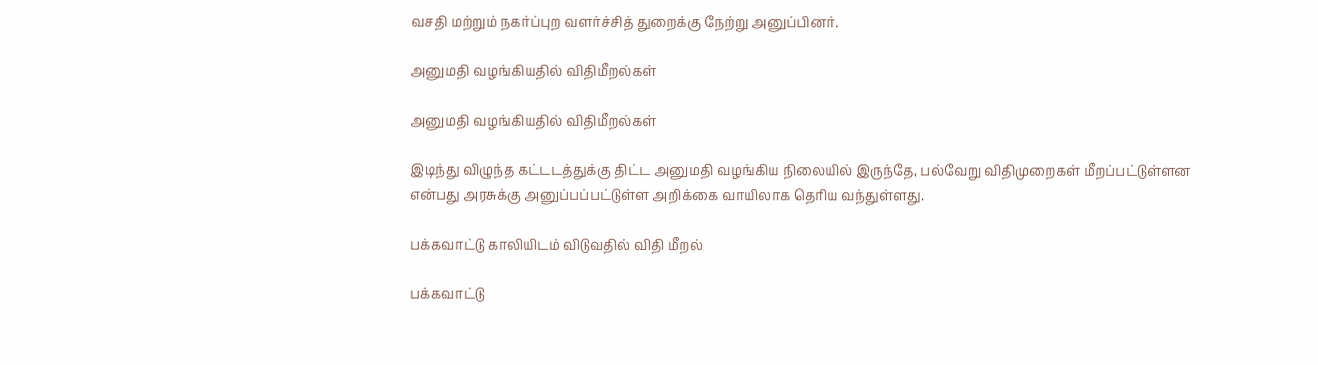வசதி மற்றும் நகர்ப்புற வளர்ச்சித் துறைக்கு நேற்று அனுப்பினர்.

அனுமதி வழங்கியதில் விதிமீறல்கள்

அனுமதி வழங்கியதில் விதிமீறல்கள்

இடிந்து விழுந்த கட்டடத்துக்கு திட்ட அனுமதி வழங்கிய நிலையில் இருந்தே, பல்வேறு விதிமுறைகள் மீறப்பட்டுள்ளன என்பது அரசுக்கு அனுப்பப்பட்டுள்ள அறிக்கை வாயிலாக தெரிய வந்துள்ளது.

பக்கவாட்டு காலியிடம் விடுவதில் விதி மீறல்

பக்கவாட்டு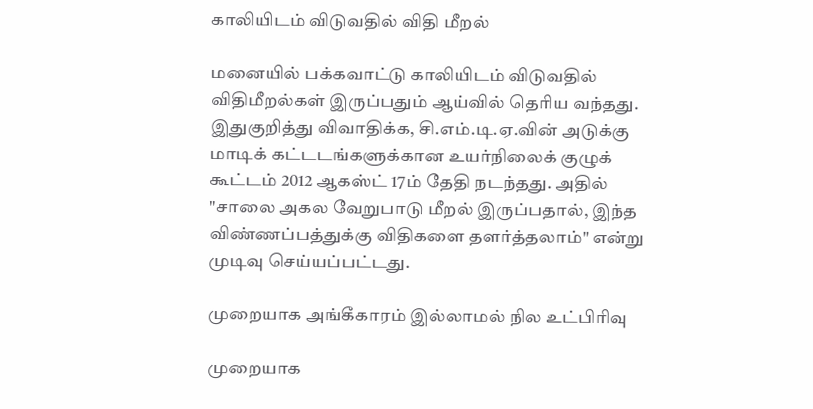காலியிடம் விடுவதில் விதி மீறல்

மனையில் பக்கவாட்டு காலியிடம் விடுவதில் விதிமீறல்கள் இருப்பதும் ஆய்வில் தெரிய வந்தது. இதுகுறித்து விவாதிக்க, சி.எம்.டி.ஏ.வின் அடுக்கு மாடிக் கட்டடங்களுக்கான உயர்நிலைக் குழுக் கூட்டம் 2012 ஆகஸ்ட் 17ம் தேதி நடந்தது. அதில் "சாலை அகல வேறுபாடு மீறல் இருப்பதால், இந்த விண்ணப்பத்துக்கு விதிகளை தளர்த்தலாம்" என்று முடிவு செய்யப்பட்டது.

முறையாக அங்கீகாரம் இல்லாமல் நில உட்பிரிவு

முறையாக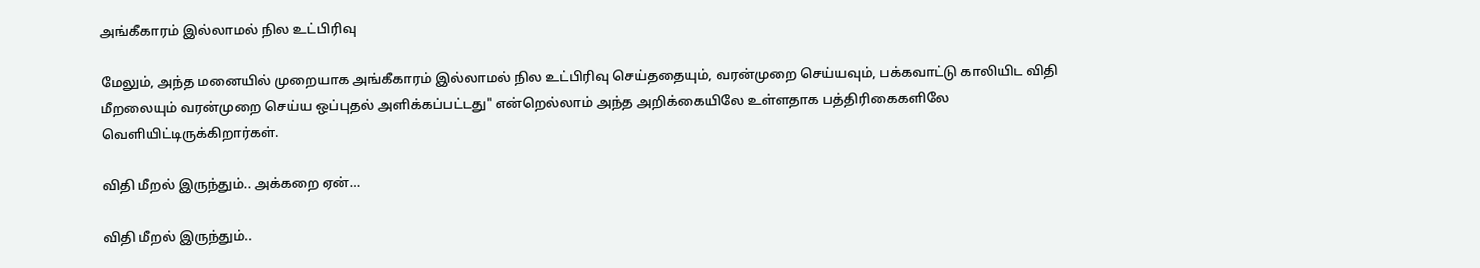அங்கீகாரம் இல்லாமல் நில உட்பிரிவு

மேலும், அந்த மனையில் முறையாக அங்கீகாரம் இல்லாமல் நில உட்பிரிவு செய்ததையும், வரன்முறை செய்யவும், பக்கவாட்டு காலியிட விதி மீறலையும் வரன்முறை செய்ய ஒப்புதல் அளிக்கப்பட்டது" என்றெல்லாம் அந்த அறிக்கையிலே உள்ளதாக பத்திரிகைகளிலே வெளியிட்டிருக்கிறார்கள்.

விதி மீறல் இருந்தும்.. அக்கறை ஏன்…

விதி மீறல் இருந்தும்..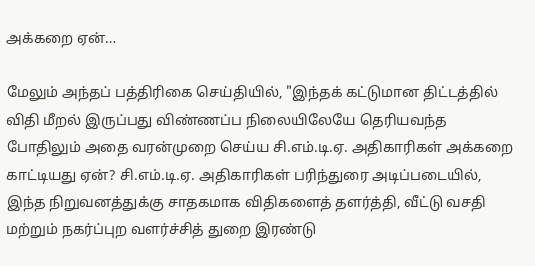அக்கறை ஏன்…

மேலும் அந்தப் பத்திரிகை செய்தியில், "இந்தக் கட்டுமான திட்டத்தில் விதி மீறல் இருப்பது விண்ணப்ப நிலையிலேயே தெரியவந்த போதிலும் அதை வரன்முறை செய்ய சி.எம்.டி.ஏ. அதிகாரிகள் அக்கறை காட்டியது ஏன்? சி.எம்.டி.ஏ. அதிகாரிகள் பரிந்துரை அடிப்படையில், இந்த நிறுவனத்துக்கு சாதகமாக விதிகளைத் தளர்த்தி, வீட்டு வசதி மற்றும் நகர்ப்புற வளர்ச்சித் துறை இரண்டு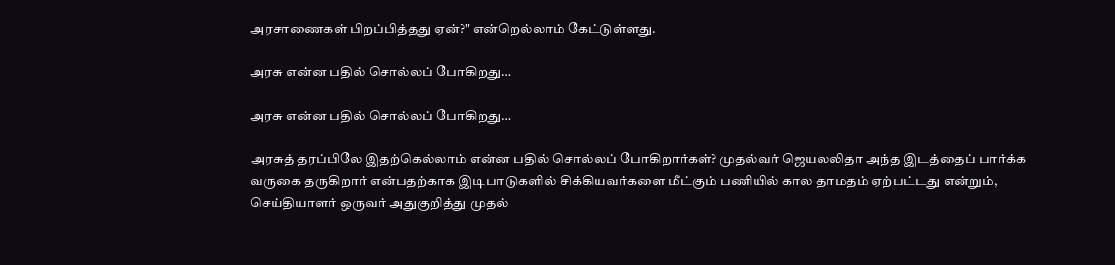அரசாணைகள் பிறப்பித்தது ஏன்?" என்றெல்லாம் கேட்டுள்ளது.

அரசு என்ன பதில் சொல்லப் போகிறது…

அரசு என்ன பதில் சொல்லப் போகிறது…

அரசுத் தரப்பிலே இதற்கெல்லாம் என்ன பதில் சொல்லப் போகிறார்கள்? முதல்வர் ஜெயலலிதா அந்த இடத்தைப் பார்க்க வருகை தருகிறார் என்பதற்காக இடிபாடுகளில் சிக்கியவர்களை மீட்கும் பணியில் கால தாமதம் ஏற்பட்டது என்றும், செய்தியாளர் ஒருவர் அதுகுறித்து முதல்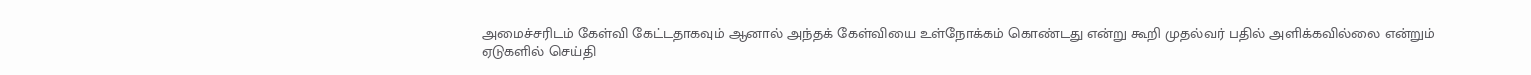அமைச்சரிடம் கேள்வி கேட்டதாகவும் ஆனால் அந்தக் கேள்வியை உள்நோக்கம் கொண்டது என்று கூறி முதல்வர் பதில் அளிக்கவில்லை என்றும் ஏடுகளில் செய்தி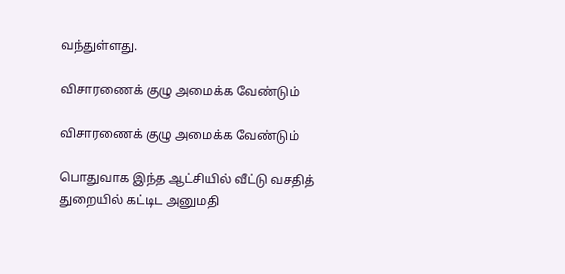வந்துள்ளது.

விசாரணைக் குழு அமைக்க வேண்டும்

விசாரணைக் குழு அமைக்க வேண்டும்

பொதுவாக இந்த ஆட்சியில் வீட்டு வசதித் துறையில் கட்டிட அனுமதி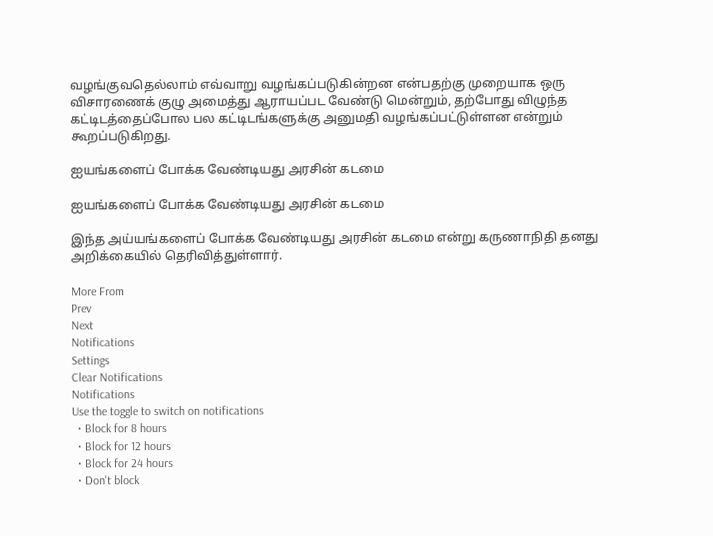வழங்குவதெல்லாம் எவ்வாறு வழங்கப்படுகின்றன என்பதற்கு முறையாக ஒரு விசாரணைக் குழு அமைத்து ஆராயப்பட வேண்டு மென்றும், தற்போது விழுந்த கட்டிடத்தைப்போல பல கட்டிடங்களுக்கு அனுமதி வழங்கப்பட்டுள்ளன என்றும் கூறப்படுகிறது.

ஐயங்களைப் போக்க வேண்டியது அரசின் கடமை

ஐயங்களைப் போக்க வேண்டியது அரசின் கடமை

இந்த அய்யங்களைப் போக்க வேண்டியது அரசின் கடமை என்று கருணாநிதி தனது அறிக்கையில் தெரிவித்துள்ளார்.

More From
Prev
Next
Notifications
Settings
Clear Notifications
Notifications
Use the toggle to switch on notifications
  • Block for 8 hours
  • Block for 12 hours
  • Block for 24 hours
  • Don't block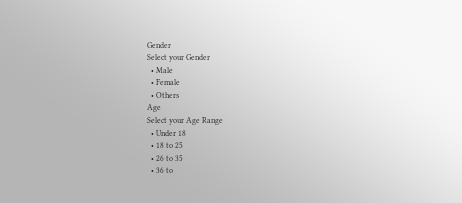Gender
Select your Gender
  • Male
  • Female
  • Others
Age
Select your Age Range
  • Under 18
  • 18 to 25
  • 26 to 35
  • 36 to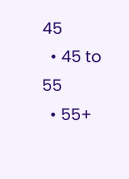45
  • 45 to 55
  • 55+